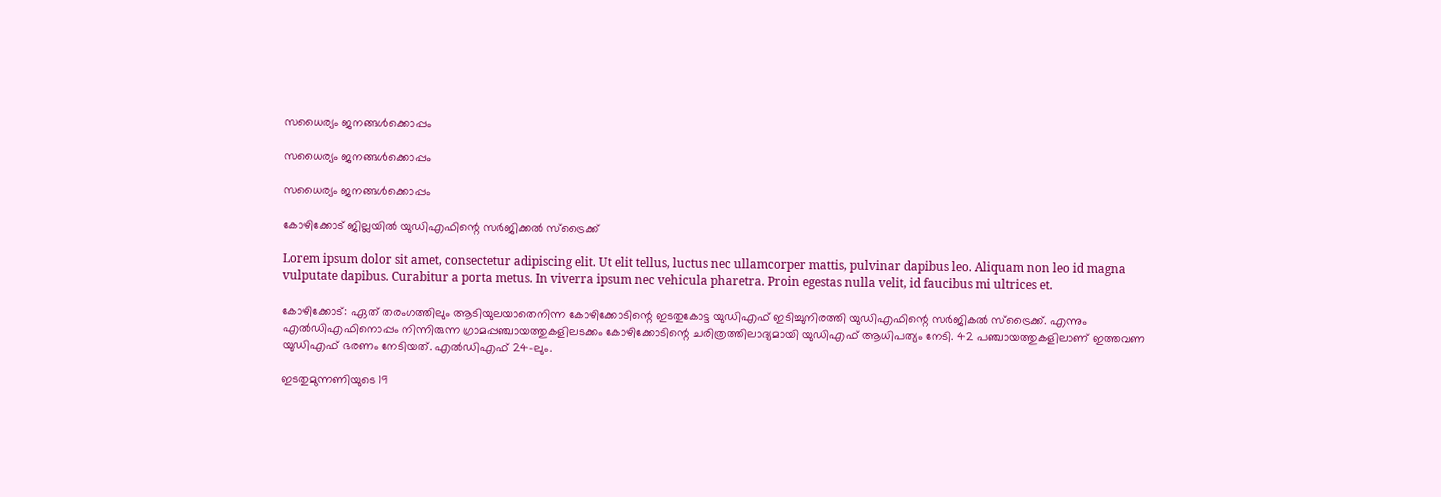സധൈര്യം ജനങ്ങൾക്കൊപ്പം

സധൈര്യം ജനങ്ങൾക്കൊപ്പം

സധൈര്യം ജനങ്ങൾക്കൊപ്പം

കോഴിക്കോട് ജില്ലയിൽ യുഡിഎഫിന്റെ സർജിക്കൽ സ്ട്രൈക്ക്

Lorem ipsum dolor sit amet, consectetur adipiscing elit. Ut elit tellus, luctus nec ullamcorper mattis, pulvinar dapibus leo. Aliquam non leo id magna vulputate dapibus. Curabitur a porta metus. In viverra ipsum nec vehicula pharetra. Proin egestas nulla velit, id faucibus mi ultrices et.

കോഴിക്കോട്: ഏത് തരംഗത്തിലും ആടിയുലയാതെനിന്ന കോഴിക്കോടിന്റെ ഇടതുകോട്ട യുഡിഎഫ് ഇടിച്ചുനിരത്തി യുഡിഎഫിന്റെ സർജികൽ സ്ട്രൈക്ക്. എന്നും എൽഡിഎഫിനൊപ്പം നിന്നിരുന്ന ഗ്രാമപ്പഞ്ചായത്തുകളിലടക്കം കോഴിക്കോടിന്റെ ചരിത്രത്തിലാദ്യമായി യുഡിഎഫ് ആധിപത്യം നേടി. 42 പഞ്ചായത്തുകളിലാണ് ഇത്തവണ യുഡിഎഫ് ഭരണം നേടിയത്. എൽഡിഎഫ് 24-ലും.

ഇടതുമുന്നണിയുടെ 19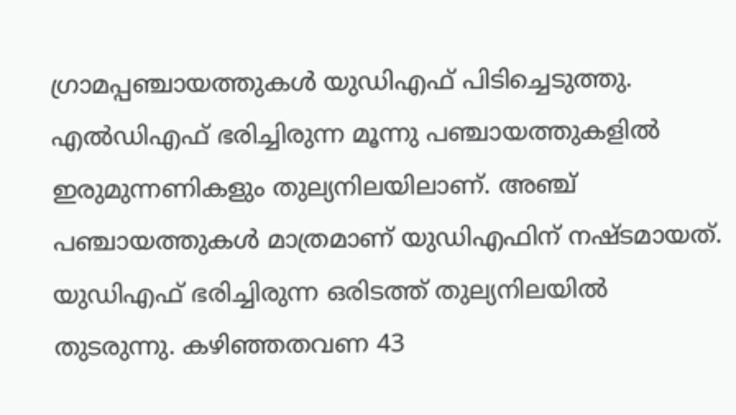ഗ്രാമപ്പഞ്ചായത്തുകൾ യുഡിഎഫ് പിടിച്ചെടുത്തു. എൽഡിഎഫ് ഭരിച്ചിരുന്ന മൂന്നു പഞ്ചായത്തുകളിൽ ഇരുമുന്നണികളും തുല്യനിലയിലാണ്. അഞ്ച് പഞ്ചായത്തുകൾ മാത്രമാണ് യുഡിഎഫിന് നഷ്ടമായത്. യുഡിഎഫ് ഭരിച്ചിരുന്ന ഒരിടത്ത് തുല്യനിലയിൽ തുടരുന്നു. കഴിഞ്ഞതവണ 43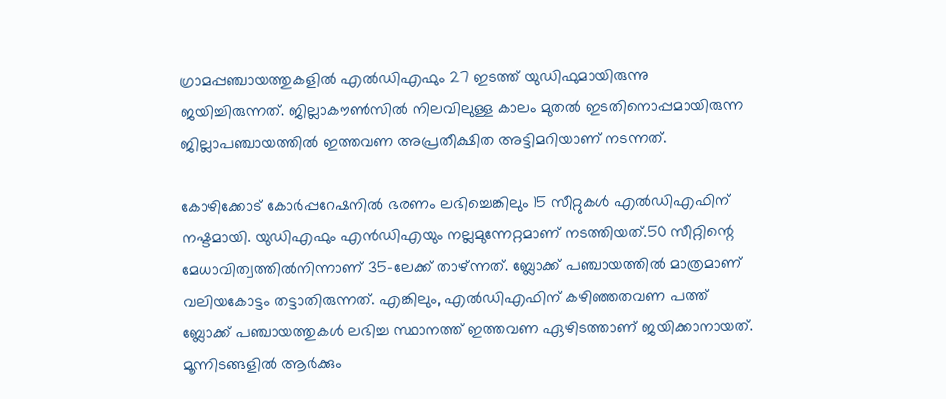ഗ്രാമപ്പഞ്ചായത്തുകളിൽ എൽഡിഎഫും 27 ഇടത്ത് യുഡിഫുമായിരുന്നു ജയിച്ചിരുന്നത്. ജില്ലാകൗൺസിൽ നിലവിലുള്ള കാലം മുതൽ ഇടതിനൊപ്പമായിരുന്ന ജില്ലാപഞ്ചായത്തിൽ ഇത്തവണ അപ്രതീക്ഷിത അട്ടിമറിയാണ് നടന്നത്.

കോഴിക്കോട് കോർപ്പറേഷനിൽ ഭരണം ലഭിച്ചെങ്കിലും 15 സീറ്റുകൾ എൽഡിഎഫിന് നഷ്ട‌മായി. യുഡിഎഫും എൻഡിഎയും നല്ലമുന്നേറ്റമാണ് നടത്തിയത്.50 സീറ്റിന്റെ മേധാവിത്വത്തിൽനിന്നാണ് 35-ലേക്ക് താഴ്ന്നത്. ബ്ലോക്ക് പഞ്ചായത്തിൽ മാത്രമാണ് വലിയകോട്ടം തട്ടാതിരുന്നത്. എങ്കിലും, എൽഡിഎഫിന് കഴിഞ്ഞതവണ പത്ത് ബ്ലോക്ക് പഞ്ചായത്തുകൾ ലഭിച്ച സ്ഥാനത്ത് ഇത്തവണ ഏഴിടത്താണ് ജയിക്കാനായത്. മൂന്നിടങ്ങളിൽ ആർക്കും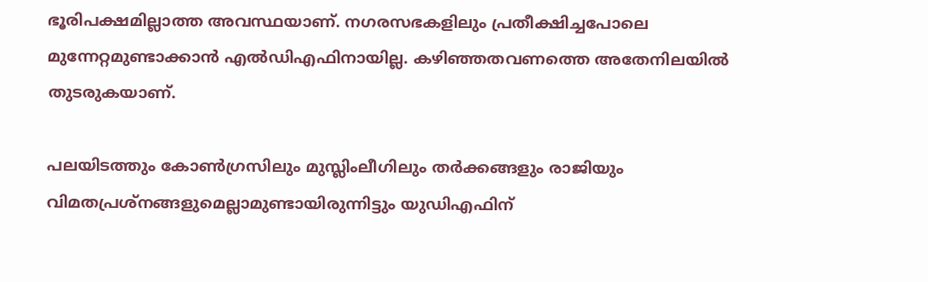ഭൂരിപക്ഷമില്ലാത്ത അവസ്ഥയാണ്. നഗരസഭകളിലും പ്രതീക്ഷിച്ചപോലെ മുന്നേറ്റമുണ്ടാക്കാൻ എൽഡിഎഫിനായില്ല. കഴിഞ്ഞതവണത്തെ അതേനിലയിൽ തുടരുകയാണ്.

പലയിടത്തും കോൺഗ്രസിലും മുസ്ല‌ിംലീഗിലും തർക്കങ്ങളും രാജിയും വിമതപ്രശ്നങ്ങളുമെല്ലാമുണ്ടായിരുന്നിട്ടും യുഡിഎഫിന്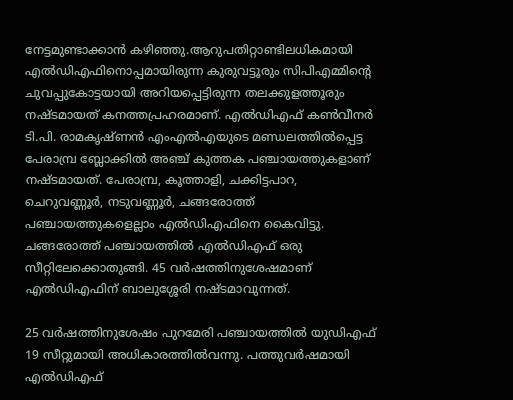നേട്ടമുണ്ടാക്കാൻ കഴിഞ്ഞു.ആറുപതിറ്റാണ്ടിലധികമായി എൽഡിഎഫിനൊപ്പമായിരുന്ന കുരുവട്ടൂരും സിപിഎമ്മിന്റെ ചുവപ്പുകോട്ടയായി അറിയപ്പെട്ടിരുന്ന തലക്കുളത്തൂരും നഷ്ട‌മായത് കനത്തപ്രഹരമാണ്. എൽഡിഎഫ് കൺവീനർ ടി.പി. രാമകൃഷ്‌ണൻ എംഎൽഎയുടെ മണ്ഡലത്തിൽപ്പെട്ട പേരാമ്പ്ര ബ്ലോക്കിൽ അഞ്ച് കുത്തക പഞ്ചായത്തുകളാണ് നഷ്‌ടമായത്. പേരാമ്പ്ര, കൂത്താളി, ചക്കിട്ടപാറ, ചെറുവണ്ണൂർ, നടുവണ്ണൂർ, ചങ്ങരോത്ത് പഞ്ചായത്തുകളെല്ലാം എൽഡിഎഫിനെ കൈവിട്ടു. ചങ്ങരോത്ത് പഞ്ചായത്തിൽ എൽഡിഎഫ് ഒരു സീറ്റിലേക്കൊതുങ്ങി. 45 വർഷത്തിനുശേഷമാണ് എൽഡിഎഫിന് ബാലുശ്ശേരി നഷ്‌ടമാവുന്നത്.

25 വർഷത്തിനുശേഷം പുറമേരി പഞ്ചായത്തിൽ യുഡിഎഫ് 19 സീറ്റുമായി അധികാരത്തിൽവന്നു. പത്തുവർഷമായി എൽഡിഎഫ്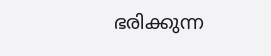ഭരിക്കുന്ന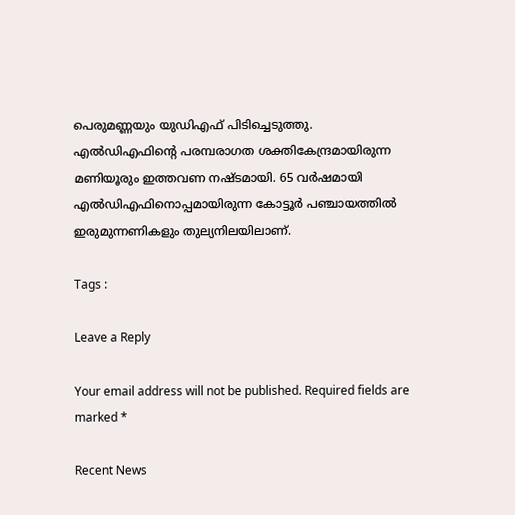പെരുമണ്ണയും യുഡിഎഫ് പിടിച്ചെടുത്തു. എൽഡിഎഫിന്റെ പരമ്പരാഗത ശക്തികേന്ദ്രമായിരുന്ന മണിയൂരും ഇത്തവണ നഷ്ട‌മായി. 65 വർഷമായി എൽഡിഎഫിനൊപ്പമായിരുന്ന കോട്ടൂർ പഞ്ചായത്തിൽ ഇരുമുന്നണികളും തുല്യനിലയിലാണ്.

Tags :

Leave a Reply

Your email address will not be published. Required fields are marked *

Recent News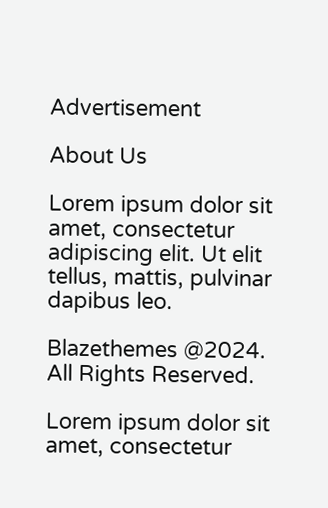Advertisement

About Us

Lorem ipsum dolor sit amet, consectetur adipiscing elit. Ut elit tellus, mattis, pulvinar dapibus leo.

Blazethemes @2024. All Rights Reserved.

Lorem ipsum dolor sit amet, consectetur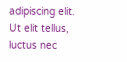adipiscing elit. Ut elit tellus, luctus nec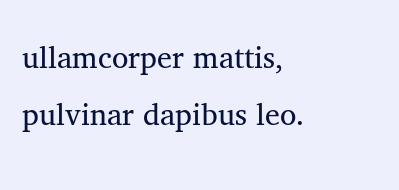ullamcorper mattis, pulvinar dapibus leo.